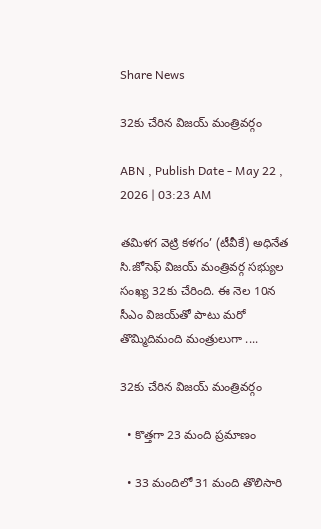Share News

32కు చేరిన విజయ్‌ మంత్రివర్గం

ABN , Publish Date - May 22 , 2026 | 03:23 AM

తమిళగ వెట్రి కళగం’ (టీవీకే) అధినేత సి.జోసెఫ్‌ విజయ్‌ మంత్రివర్గ సభ్యుల సంఖ్య 32కు చేరింది. ఈ నెల 10న సీఎం విజయ్‌తో పాటు మరో తొమ్మిదిమంది మంత్రులుగా ....

32కు చేరిన విజయ్‌ మంత్రివర్గం

  • కొత్తగా 23 మంది ప్రమాణం

  • 33 మందిలో 31 మంది తొలిసారి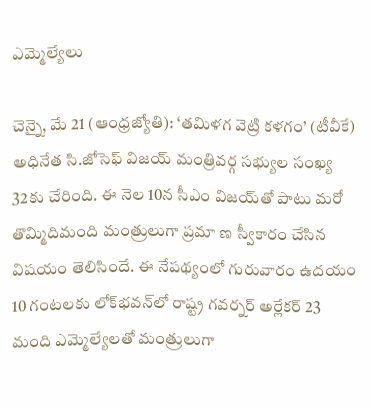ఎమ్మెల్యేలు

చెన్నై, మే 21 (ఆంధ్రజ్యోతి): ‘తమిళగ వెట్రి కళగం’ (టీవీకే) అధినేత సి.జోసెఫ్‌ విజయ్‌ మంత్రివర్గ సభ్యుల సంఖ్య 32కు చేరింది. ఈ నెల 10న సీఎం విజయ్‌తో పాటు మరో తొమ్మిదిమంది మంత్రులుగా ప్రమా ణ స్వీకారం చేసిన విషయం తెలిసిందే. ఈ నేపథ్యంలో గురువారం ఉదయం 10 గంటలకు లోక్‌భవన్‌లో రాష్ట్ర గవర్నర్‌ అర్లేకర్‌ 23 మంది ఎమ్మెల్యేలతో మంత్రులుగా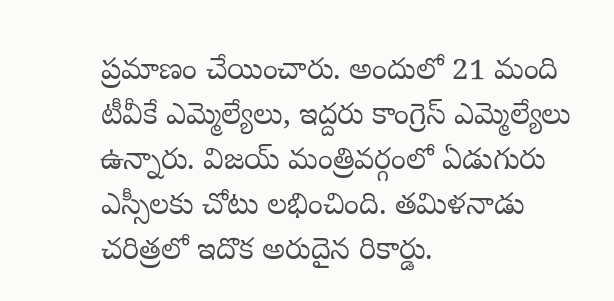ప్రమాణం చేయించారు. అందులో 21 మంది టీవీకే ఎమ్మెల్యేలు, ఇద్దరు కాంగ్రెస్‌ ఎమ్మెల్యేలు ఉన్నారు. విజయ్‌ మంత్రివర్గంలో ఏడుగురు ఎస్సీలకు చోటు లభించింది. తమిళనాడు చరిత్రలో ఇదొక అరుదైన రికార్డు.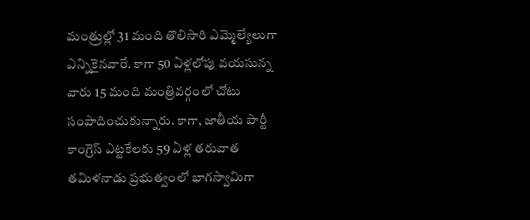మంత్రుల్లో 31 మంది తొలిసారి ఎమ్మెల్యేలుగా ఎన్నికైనవారే. కాగా 50 ఏళ్లలోపు వయసున్న వారు 15 మంది మంత్రివర్గంలో చోటు సంపాదించుకున్నారు. కాగా, జాతీయ పార్టీ కాంగ్రెస్‌ ఎట్టకేలకు 59 ఏళ్ల తరువాత తమిళనాడు ప్రభుత్వంలో భాగస్వామిగా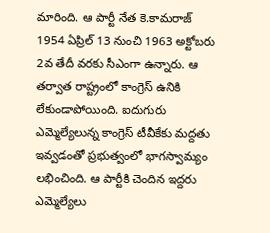మారింది. ఆ పార్టీ నేత కె.కామరాజ్‌ 1954 ఏప్రిల్‌ 13 నుంచి 1963 అక్టోబరు 2వ తేదీ వరకు సీఎంగా ఉన్నారు. ఆ తర్వాత రాష్ట్రంలో కాంగ్రెస్‌ ఉనికి లేకుండాపోయింది. ఐదుగురు ఎమ్మెల్యేలున్న కాంగ్రెస్‌ టీవీకేకు మద్దతు ఇవ్వడంతో ప్రభుత్వంలో భాగస్వామ్యం లభించింది. ఆ పార్టీకి చెందిన ఇద్దరు ఎమ్మెల్యేలు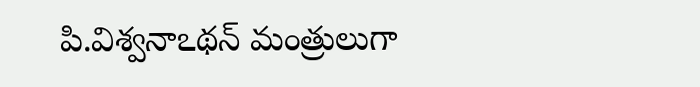పి.విశ్వనాఽథన్‌ మంత్రులుగా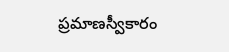ప్రమాణస్వీకారం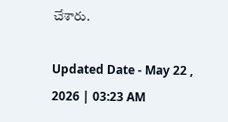చేశారు.

Updated Date - May 22 , 2026 | 03:23 AM